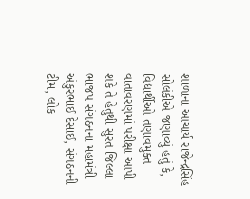શાળાના આચાર્ય રાજેન્દ્રસિંહ સોલંકીએ જણાવ્યું હતું કે, વિદ્યાર્થીઓ તણાવમુક્ત વાતાવરણમાં પરીક્ષા આપી શકે તે હેતુથી સુરત જિલ્લા ભાજપ સંગઠનના મહામંત્રી અંકુરભાઈ દેસાઈ, સંગઠનની ટીમ, લોક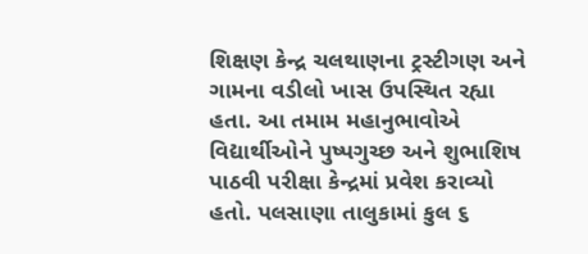શિક્ષણ કેન્દ્ર ચલથાણના ટ્રસ્ટીગણ અને ગામના વડીલો ખાસ ઉપસ્થિત રહ્યા હતા. આ તમામ મહાનુભાવોએ વિદ્યાર્થીઓને પુષ્પગુચ્છ અને શુભાશિષ પાઠવી પરીક્ષા કેન્દ્રમાં પ્રવેશ કરાવ્યો હતો. પલસાણા તાલુકામાં કુલ ૬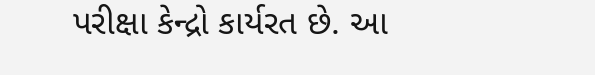પરીક્ષા કેન્દ્રો કાર્યરત છે. આ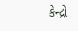કેન્દ્રો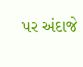પર અંદાજે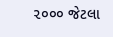૨૦૦૦ જેટલા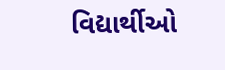વિદ્યાર્થીઓ